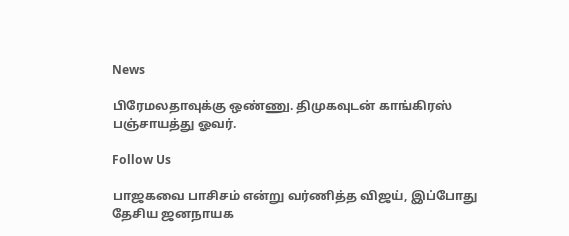News

பிரேமலதாவுக்கு ஒண்ணு. திமுகவுடன் காங்கிரஸ் பஞ்சாயத்து ஓவர்.

Follow Us

பாஜகவை பாசிசம் என்று வர்ணித்த விஜய், இப்போது தேசிய ஜனநாயக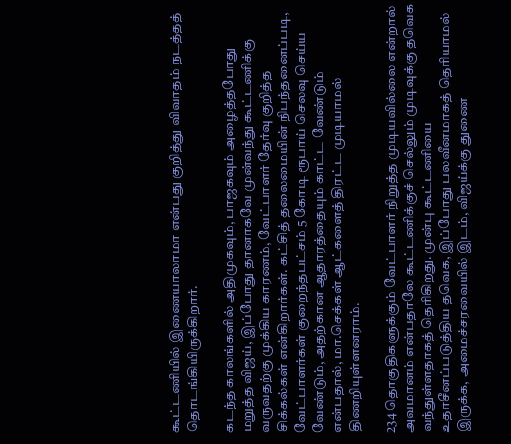கூட்டணியில் இணையாலாமா என்பது குறித்து விவாதம் நடத்தத் தொடங்கியிருக்கிறார்.

கடந்த காலங்களில் அதிமுகவும், பாஜகவும் அழைத்தபோது மறுத்த விஜய், இப்போது தானாகவே முன்வந்து கூட்டணிக்கு வருவதற்கு முக்கிய காரணம், வேட்பாளர் தேர்வு குறித்த சிக்கல்கள் என்கிறார்கள். கட்சித் தலைமையின் நிபந்தனைப்படி, வேட்பாளர்கள் குறைந்தபட்சம் 5 கோடி ரூபாய் செலவு செய்ய வேண்டும், அதற்கான ஆதாரத்தையும் காட்ட வேண்டும் என்பதால், மா.செக்கள் ஆட்களைத் திரட்ட முடியாமல் திணறியுள்ளனராம்.

234 தொகுதிகளுக்கும் வேட்பாளர் நிறுத்த முடியவில்லை என்றால் அவமானம் என்பதாலே கூட்டணிக்குச் செல்லும் முடிவுக்கு தவெக வந்துள்ளதாகத் தெரிகிறது. முன்பு கூட்டணியை உதாசீனப்படுத்திய தவெக, இப்போது பலவீனமாகத் தெரியாமல் இருக்க, அமைச்சரவையில் இடம், விஜய்க்கு துணை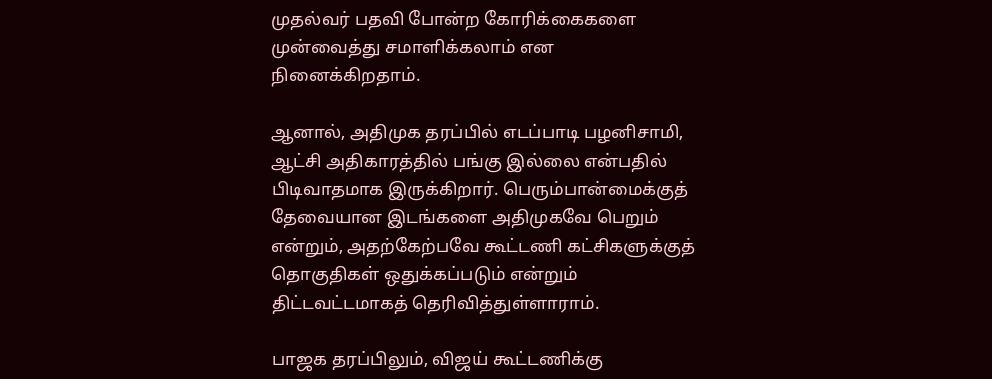முதல்வர் பதவி போன்ற கோரிக்கைகளை முன்வைத்து சமாளிக்கலாம் என நினைக்கிறதாம்.

ஆனால், அதிமுக தரப்பில் எடப்பாடி பழனிசாமி, ஆட்சி அதிகாரத்தில் பங்கு இல்லை என்பதில் பிடிவாதமாக இருக்கிறார். பெரும்பான்மைக்குத் தேவையான இடங்களை அதிமுகவே பெறும் என்றும், அதற்கேற்பவே கூட்டணி கட்சிகளுக்குத் தொகுதிகள் ஒதுக்கப்படும் என்றும் திட்டவட்டமாகத் தெரிவித்துள்ளாராம்.

பாஜக தரப்பிலும், விஜய் கூட்டணிக்கு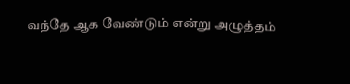வந்தே ஆக வேண்டும் என்று அழுத்தம்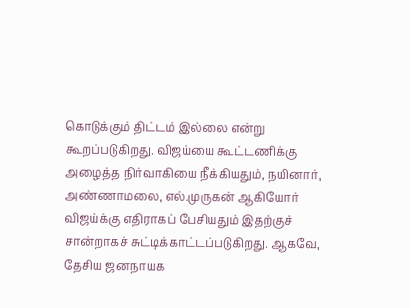கொடுக்கும் திட்டம் இல்லை என்று கூறப்படுகிறது. விஜய்யை கூட்டணிக்கு அழைத்த நிர்வாகியை நீக்கியதும், நயினார், அண்ணாமலை, எல்.முருகன் ஆகியோர் விஜய்க்கு எதிராகப் பேசியதும் இதற்குச் சான்றாகச் சுட்டிக்காட்டப்படுகிறது. ஆகவே, தேசிய ஜனநாயக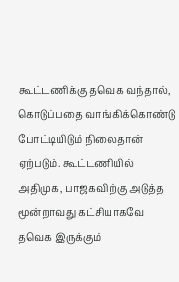கூட்டணிக்கு தவெக வந்தால், கொடுப்பதை வாங்கிக்கொண்டு போட்டியிடும் நிலைதான் ஏற்படும். கூட்டணியில் அதிமுக, பாஜகவிற்கு அடுத்த மூன்றாவது கட்சியாகவே தவெக இருக்கும்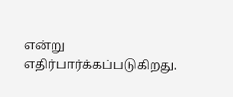என்று எதிர்பார்க்கப்படுகிறது.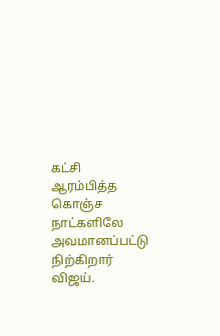கட்சி ஆரம்பித்த கொஞ்ச நாட்களிலே அவமானப்பட்டு நிற்கிறார் விஜய்.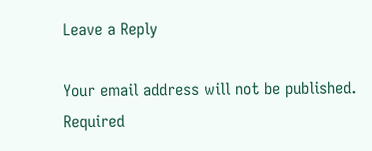Leave a Reply

Your email address will not be published. Required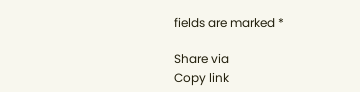fields are marked *

Share via
Copy link